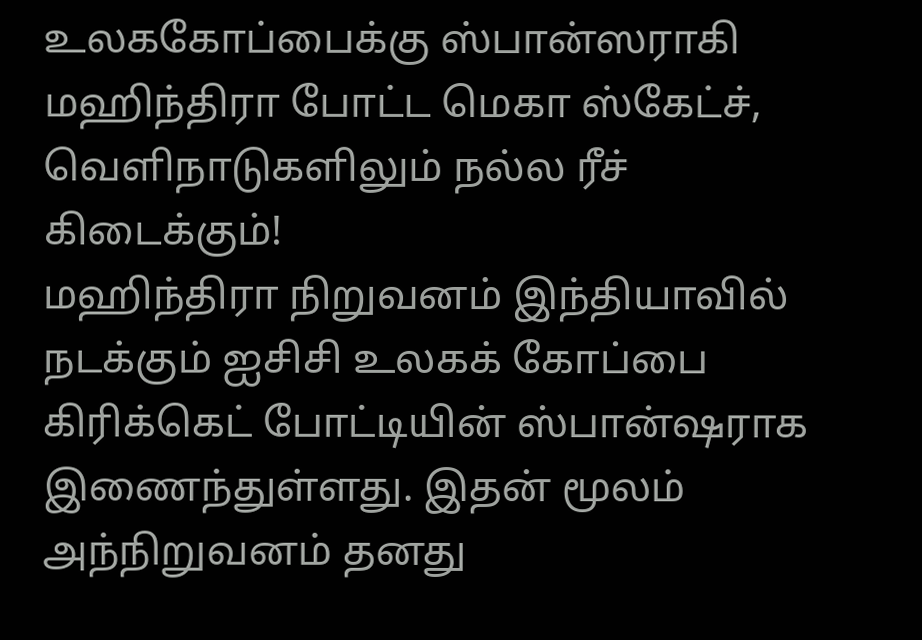உலககோப்பைக்கு ஸ்பான்ஸராகி மஹிந்திரா போட்ட மெகா ஸ்கேட்ச், வெளிநாடுகளிலும் நல்ல ரீச் கிடைக்கும்!
மஹிந்திரா நிறுவனம் இந்தியாவில் நடக்கும் ஐசிசி உலகக் கோப்பை கிரிக்கெட் போட்டியின் ஸ்பான்ஷராக இணைந்துள்ளது. இதன் மூலம் அந்நிறுவனம் தனது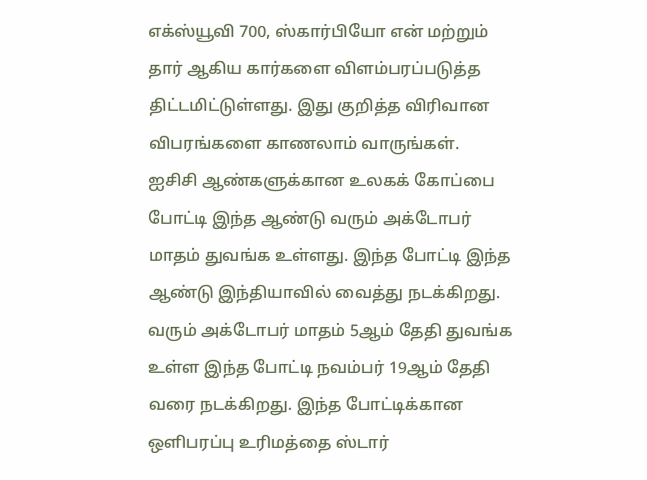எக்ஸ்யூவி 700, ஸ்கார்பியோ என் மற்றும் தார் ஆகிய கார்களை விளம்பரப்படுத்த திட்டமிட்டுள்ளது. இது குறித்த விரிவான விபரங்களை காணலாம் வாருங்கள்.
ஐசிசி ஆண்களுக்கான உலகக் கோப்பை போட்டி இந்த ஆண்டு வரும் அக்டோபர் மாதம் துவங்க உள்ளது. இந்த போட்டி இந்த ஆண்டு இந்தியாவில் வைத்து நடக்கிறது. வரும் அக்டோபர் மாதம் 5ஆம் தேதி துவங்க உள்ள இந்த போட்டி நவம்பர் 19ஆம் தேதி வரை நடக்கிறது. இந்த போட்டிக்கான ஒளிபரப்பு உரிமத்தை ஸ்டார்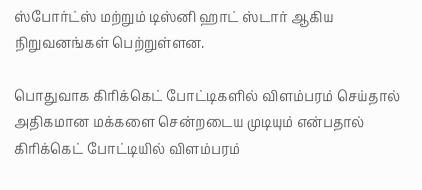ஸ்போர்ட்ஸ் மற்றும் டிஸ்னி ஹாட் ஸ்டார் ஆகிய நிறுவனங்கள் பெற்றுள்ளன.

பொதுவாக கிரிக்கெட் போட்டிகளில் விளம்பரம் செய்தால் அதிகமான மக்களை சென்றடைய முடியும் என்பதால் கிரிக்கெட் போட்டியில் விளம்பரம்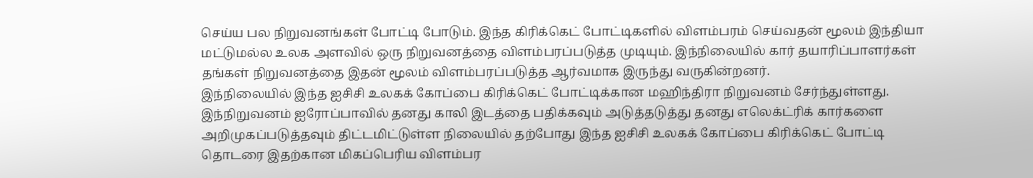செய்ய பல நிறுவனங்கள் போட்டி போடும். இந்த கிரிக்கெட் போட்டிகளில் விளம்பரம் செய்வதன் மூலம் இந்தியா மட்டுமல்ல உலக அளவில் ஒரு நிறுவனத்தை விளம்பரப்படுத்த முடியும். இந்நிலையில் கார் தயாரிப்பாளர்கள் தங்கள் நிறுவனத்தை இதன் மூலம் விளம்பரப்படுத்த ஆர்வமாக இருந்து வருகின்றனர்.
இந்நிலையில் இந்த ஐசிசி உலகக் கோப்பை கிரிக்கெட் போட்டிக்கான மஹிந்திரா நிறுவனம் சேர்ந்துள்ளது. இந்நிறுவனம் ஐரோப்பாவில் தனது காலி இடத்தை பதிக்கவும் அடுத்தடுத்து தனது எலெக்ட்ரிக் கார்களை அறிமுகப்படுத்தவும் திட்டமிட்டுள்ள நிலையில் தற்போது இந்த ஐசிசி உலகக் கோப்பை கிரிக்கெட் போட்டி தொடரை இதற்கான மிகப்பெரிய விளம்பர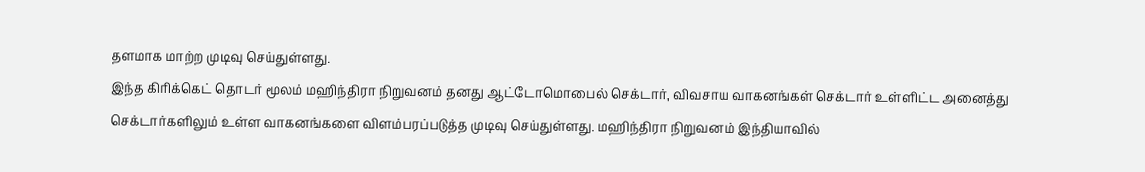தளமாக மாற்ற முடிவு செய்துள்ளது.
இந்த கிரிக்கெட் தொடர் மூலம் மஹிந்திரா நிறுவனம் தனது ஆட்டோமொபைல் செக்டார், விவசாய வாகனங்கள் செக்டார் உள்ளிட்ட அனைத்து செக்டார்களிலும் உள்ள வாகனங்களை விளம்பரப்படுத்த முடிவு செய்துள்ளது. மஹிந்திரா நிறுவனம் இந்தியாவில்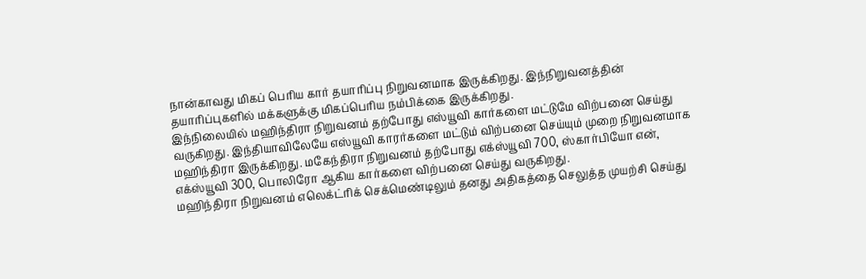நான்காவது மிகப் பெரிய கார் தயாரிப்பு நிறுவனமாக இருக்கிறது. இந்நிறுவனத்தின் தயாரிப்புகளில் மக்களுக்கு மிகப்பெரிய நம்பிக்கை இருக்கிறது.
இந்நிலையில் மஹிந்திரா நிறுவனம் தற்போது எஸ்யூவி கார்களை மட்டுமே விற்பனை செய்து வருகிறது. இந்தியாவிலேயே எஸ்யூவி காரர்களை மட்டும் விற்பனை செய்யும் முறை நிறுவனமாக மஹிந்திரா இருக்கிறது. மகேந்திரா நிறுவனம் தற்போது எக்ஸ்யூவி 700, ஸ்கார்பியோ என், எக்ஸ்யூவி 300, பொலிரோ ஆகிய கார்களை விற்பனை செய்து வருகிறது.
மஹிந்திரா நிறுவனம் எலெக்ட்ரிக் செக்மெண்டிலும் தனது அதிகத்தை செலுத்த முயற்சி செய்து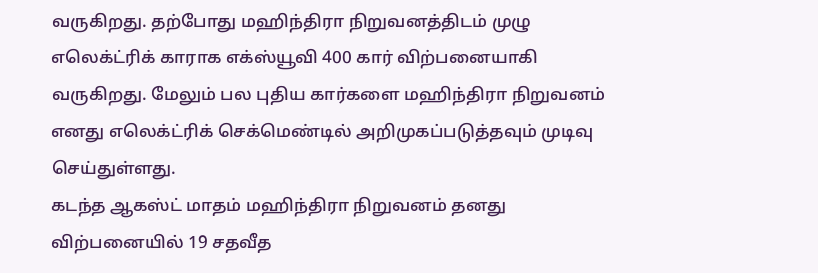வருகிறது. தற்போது மஹிந்திரா நிறுவனத்திடம் முழு எலெக்ட்ரிக் காராக எக்ஸ்யூவி 400 கார் விற்பனையாகி வருகிறது. மேலும் பல புதிய கார்களை மஹிந்திரா நிறுவனம் எனது எலெக்ட்ரிக் செக்மெண்டில் அறிமுகப்படுத்தவும் முடிவு செய்துள்ளது.
கடந்த ஆகஸ்ட் மாதம் மஹிந்திரா நிறுவனம் தனது விற்பனையில் 19 சதவீத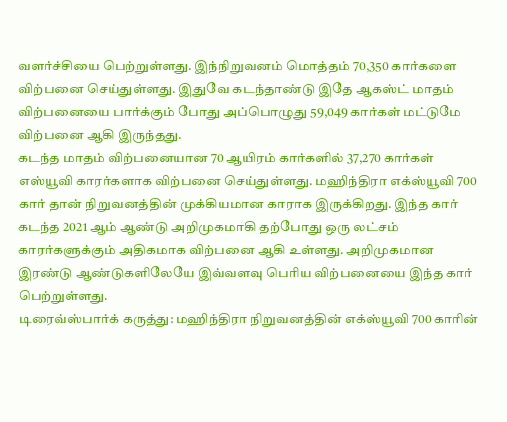வளர்ச்சியை பெற்றுள்ளது. இந்நிறுவனம் மொத்தம் 70,350 கார்களை விற்பனை செய்துள்ளது. இதுவே கடந்தாண்டு இதே ஆகஸ்ட் மாதம் விற்பனையை பார்க்கும் போது அப்பொழுது 59,049 கார்கள் மட்டுமே விற்பனை ஆகி இருந்தது.
கடந்த மாதம் விற்பனையான 70 ஆயிரம் கார்களில் 37,270 கார்கள் எஸ்யூவி காரர்களாக விற்பனை செய்துள்ளது. மஹிந்திரா எக்ஸ்யூவி 700 கார் தான் நிறுவனத்தின் முக்கியமான காராக இருக்கிறது. இந்த கார் கடந்த 2021 ஆம் ஆண்டு அறிமுகமாகி தற்போது ஒரு லட்சம் காரர்களுக்கும் அதிகமாக விற்பனை ஆகி உள்ளது. அறிமுகமான இரண்டு ஆண்டுகளிலேயே இவ்வளவு பெரிய விற்பனையை இந்த கார் பெற்றுள்ளது.
டிரைவ்ஸ்பார்க் கருத்து: மஹிந்திரா நிறுவனத்தின் எக்ஸ்யூவி 700 காரின்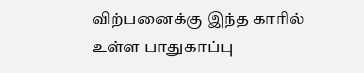விற்பனைக்கு இந்த காரில் உள்ள பாதுகாப்பு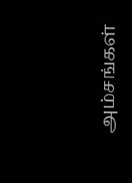அம்சங்கள்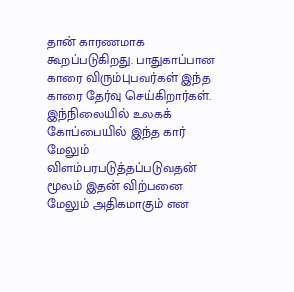தான் காரணமாக கூறப்படுகிறது. பாதுகாப்பான காரை விரும்புபவர்கள் இந்த காரை தேர்வு செய்கிறார்கள். இந்நிலையில் உலகக் கோப்பையில் இந்த கார் மேலும் விளம்பரபடுத்தப்படுவதன் மூலம் இதன் விற்பனை மேலும் அதிகமாகும் என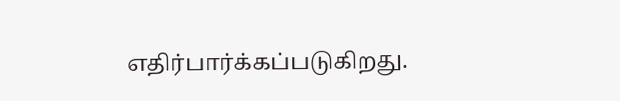எதிர்பார்க்கப்படுகிறது.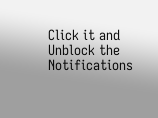Click it and Unblock the Notifications